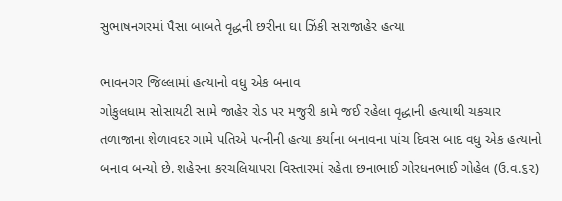સુભાષનગરમાં પૈસા બાબતે વૃદ્ધની છરીના ઘા ઝિંકી સરાજાહેર હત્યા

ભાવનગર જિલ્લામાં હત્યાનો વધુ એક બનાવ
ગોકુલધામ સોસાયટી સામે જાહેર રોડ પર મજુરી કામે જઈ રહેલા વૃદ્ધાની હત્યાથી ચકચાર
તળાજાના શેળાવદર ગામે પતિએ પત્નીની હત્યા કર્યાના બનાવના પાંચ દિવસ બાદ વધુ એક હત્યાનો બનાવ બન્યો છે. શહેરના કરચલિયાપરા વિસ્તારમાં રહેતા છનાભાઈ ગોરધનભાઈ ગોહેલ (ઉ.વ.૬૨)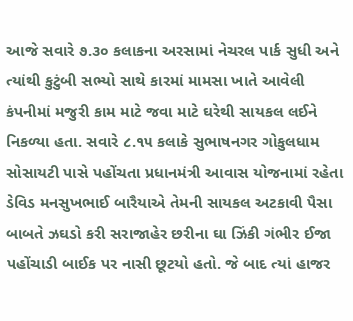આજે સવારે ૭.૩૦ કલાકના અરસામાં નેચરલ પાર્ક સુધી અને ત્યાંથી કુટુંબી સભ્યો સાથે કારમાં મામસા ખાતે આવેલી કંપનીમાં મજુરી કામ માટે જવા માટે ઘરેથી સાયકલ લઈને નિકળ્યા હતા. સવારે ૮.૧૫ કલાકે સુભાષનગર ગોકુલધામ સોસાયટી પાસે પહોંચતા પ્રધાનમંત્રી આવાસ યોજનામાં રહેતા ડેવિડ મનસુખભાઈ બારૈયાએ તેમની સાયકલ અટકાવી પૈસા બાબતે ઝઘડો કરી સરાજાહેર છરીના ઘા ઝિંકી ગંભીર ઈજા પહોંચાડી બાઈક પર નાસી છૂટયો હતો. જે બાદ ત્યાં હાજર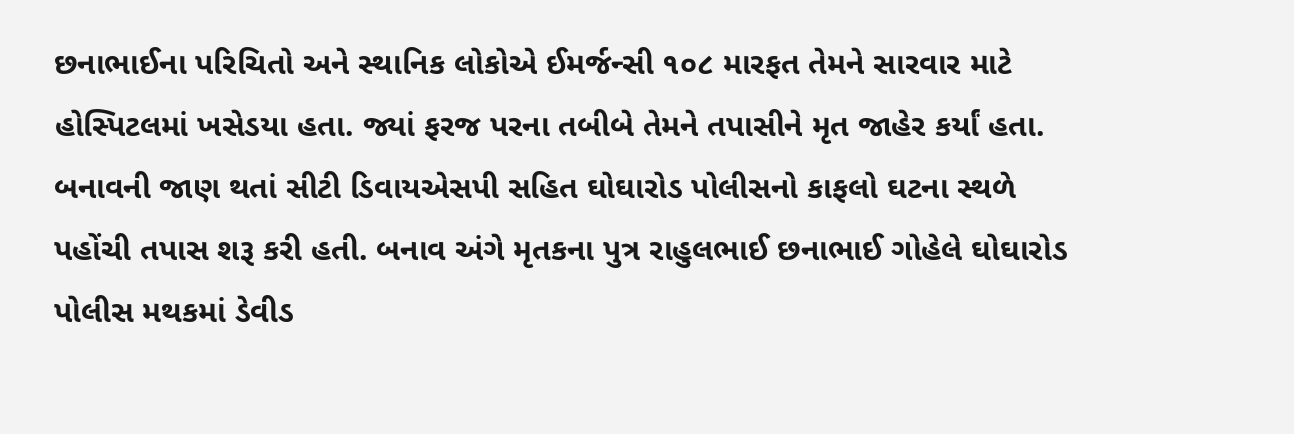છનાભાઈના પરિચિતો અને સ્થાનિક લોકોએ ઈમર્જન્સી ૧૦૮ મારફત તેમને સારવાર માટે હોસ્પિટલમાં ખસેડયા હતા. જ્યાં ફરજ પરના તબીબે તેમને તપાસીને મૃત જાહેર કર્યાં હતા. બનાવની જાણ થતાં સીટી ડિવાયએસપી સહિત ઘોઘારોડ પોલીસનો કાફલો ઘટના સ્થળે પહોંચી તપાસ શરૂ કરી હતી. બનાવ અંગે મૃતકના પુત્ર રાહુલભાઈ છનાભાઈ ગોહેલે ઘોઘારોડ પોલીસ મથકમાં ડેવીડ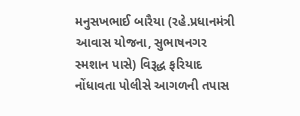મનુસખભાઈ બારૈયા (રહે.પ્રધાનમંત્રી આવાસ યોજના, સુભાષનગર સ્મશાન પાસે) વિરૂદ્ધ ફરિયાદ નોંધાવતા પોલીસે આગળની તપાસ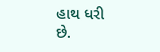હાથ ધરી છે.